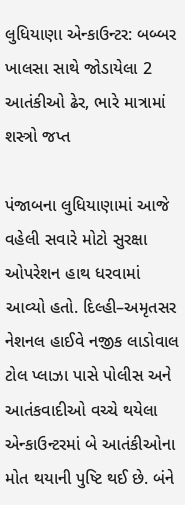લુધિયાણા એન્કાઉન્ટર: બબ્બર ખાલસા સાથે જોડાયેલા 2 આતંકીઓ ઢેર, ભારે માત્રામાં શસ્ત્રો જપ્ત

પંજાબના લુધિયાણામાં આજે વહેલી સવારે મોટો સુરક્ષા ઓપરેશન હાથ ધરવામાં આવ્યો હતો. દિલ્હી–અમૃતસર નેશનલ હાઈવે નજીક લાડોવાલ ટોલ પ્લાઝા પાસે પોલીસ અને આતંકવાદીઓ વચ્ચે થયેલા એન્કાઉન્ટરમાં બે આતંકીઓના મોત થયાની પુષ્ટિ થઈ છે. બંને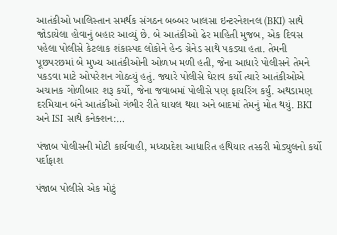આતંકીઓ ખાલિસ્તાન સમર્થક સંગઠન બબ્બર ખાલસા ઇન્ટરનેશનલ (BKI) સાથે જોડાયેલા હોવાનું બહાર આવ્યું છે. બે આતંકીઓ ઢેર માહિતી મુજબ, એક દિવસ પહેલા પોલીસે કેટલાક શંકાસ્પદ લોકોને હેન્ડ ગ્રેનેડ સાથે પકડ્યા હતા. તેમની પૂછપરછમાં બે મુખ્ય આતંકીઓની ઓળખ મળી હતી, જેના આધારે પોલીસને તેમને પકડવા માટે ઓપરેશન ગોઠવ્યું હતું. જ્યારે પોલીસે ઘેરાવ કર્યો ત્યારે આતંકીઓએ અચાનક ગોળીબાર શરૂ કર્યો, જેના જવાબમાં પોલીસે પણ ફાયરિંગ કર્યું. અથડામણ દરમિયાન બંને આતંકીઓ ગંભીર રીતે ઘાયલ થયા અને બાદમાં તેમનું મોત થયું. BKI અને ISI સાથે કનેક્શન:…

પંજાબ પોલીસની મોટી કાર્યવાહી, મધ્યપ્રદેશ આધારિત હથિયાર તસ્કરી મોડ્યુલનો કર્યો પર્દાફાશ

પંજાબ પોલીસે એક મોટું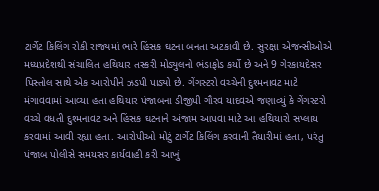ટાર્ગેટ કિલિંગ રોકી રાજ્યમાં ભારે હિંસક ઘટના બનતા અટકાવી છે. સુરક્ષા એજન્સીઓએ મધ્યપ્રદેશથી સંચાલિત હથિયાર તસ્કરી મોડ્યુલનો ભંડાફોડ કર્યો છે અને 9 ગેરકાયદેસર પિસ્તોલ સાથે એક આરોપીને ઝડપી પાડ્યો છે. ગેંગસ્ટરો વચ્ચેની દુશ્મનાવટ માટે મંગાવવામાં આવ્યા હતા હથિયાર પંજાબના ડીજીપી ગૌરવ યાદવએ જણાવ્યું કે ગેંગસ્ટરો વચ્ચે વધતી દુશ્મનાવટ અને હિંસક ઘટનાને અંજામ આપવા માટે આ હથિયારો સપ્લાય કરવામાં આવી રહ્યા હતા. આરોપીઓ મોટું ટાર્ગેટ કિલિંગ કરવાની તૈયારીમાં હતા, પરંતુ પંજાબ પોલીસે સમયસર કાર્યવાહી કરી આખું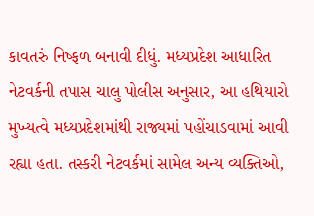કાવતરું નિષ્ફળ બનાવી દીધું. મધ્યપ્રદેશ આધારિત નેટવર્કની તપાસ ચાલુ પોલીસ અનુસાર, આ હથિયારો મુખ્યત્વે મધ્યપ્રદેશમાંથી રાજ્યમાં પહોંચાડવામાં આવી રહ્યા હતા. તસ્કરી નેટવર્કમાં સામેલ અન્ય વ્યક્તિઓ,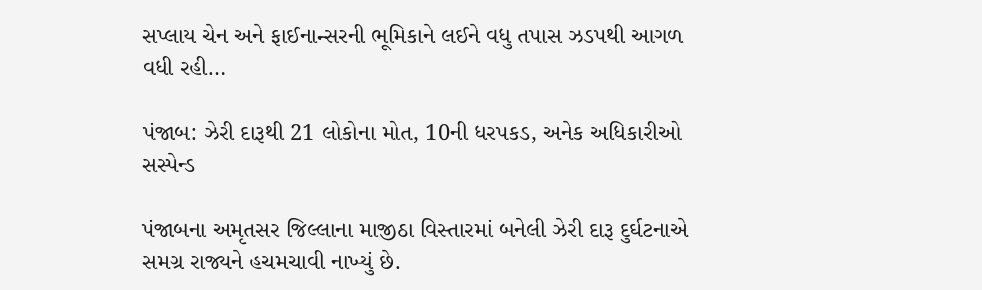સપ્લાય ચેન અને ફાઈનાન્સરની ભૂમિકાને લઈને વધુ તપાસ ઝડપથી આગળ વધી રહી…

પંજાબ: ઝેરી દારૂથી 21 લોકોના મોત, 10ની ધરપકડ, અનેક અધિકારીઓ સસ્પેન્ડ

પંજાબના અમૃતસર જિલ્લાના માજીઠા વિસ્તારમાં બનેલી ઝેરી દારૂ દુર્ઘટનાએ સમગ્ર રાજ્યને હચમચાવી નાખ્યું છે.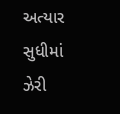અત્યાર સુધીમાં ઝેરી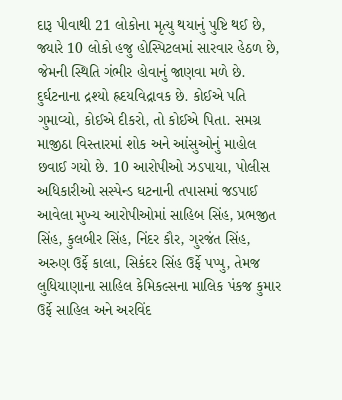દારૂ પીવાથી 21 લોકોના મૃત્યુ થયાનું પુષ્ટિ થઈ છે, જ્યારે 10 લોકો હજુ હોસ્પિટલમાં સારવાર હેઠળ છે, જેમની સ્થિતિ ગંભીર હોવાનું જાણવા મળે છે. દુર્ઘટનાના દ્રશ્યો હ્રદયવિદ્રાવક છે. કોઈએ પતિ ગુમાવ્યો, કોઈએ દીકરો, તો કોઈએ પિતા. સમગ્ર માજીઠા વિસ્તારમાં શોક અને આંસુઓનું માહોલ છવાઈ ગયો છે. 10 આરોપીઓ ઝડપાયા, પોલીસ અધિકારીઓ સસ્પેન્ડ ઘટનાની તપાસમાં જડપાઈ આવેલા મુખ્ય આરોપીઓમાં સાહિબ સિંહ, પ્રભજીત સિંહ, કુલબીર સિંહ, નિંદર કૌર, ગુરજંત સિંહ, અરુણ ઉર્ફે કાલા, સિકંદર સિંહ ઉર્ફે પપ્પુ, તેમજ લુધિયાણાના સાહિલ કેમિકલ્સના માલિક પંકજ કુમાર ઉર્ફે સાહિલ અને અરવિંદ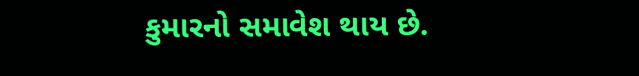કુમારનો સમાવેશ થાય છે.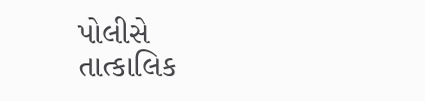પોલીસે તાત્કાલિક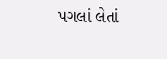પગલાં લેતાં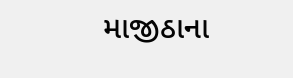માજીઠાના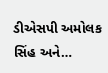ડીએસપી અમોલક સિંહ અને…